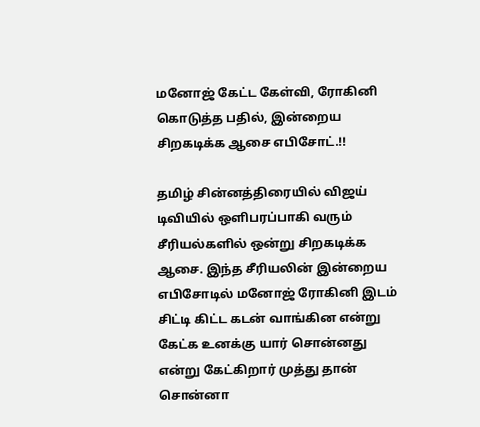மனோஜ் கேட்ட கேள்வி, ரோகினி கொடுத்த பதில், இன்றைய சிறகடிக்க ஆசை எபிசோட்.!!

தமிழ் சின்னத்திரையில் விஜய் டிவியில் ஒளிபரப்பாகி வரும் சீரியல்களில் ஒன்று சிறகடிக்க ஆசை. இந்த சீரியலின் இன்றைய எபிசோடில் மனோஜ் ரோகினி இடம் சிட்டி கிட்ட கடன் வாங்கின என்று கேட்க உனக்கு யார் சொன்னது என்று கேட்கிறார் முத்து தான் சொன்னா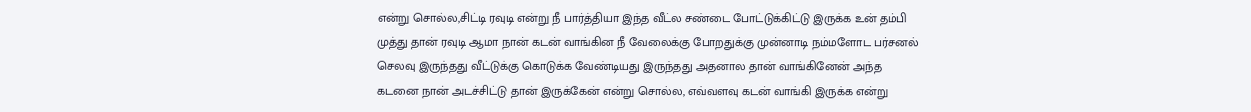என்று சொல்ல,சிட்டி ரவுடி என்று நீ பார்த்தியா இந்த வீட்ல சண்டை போட்டுக்கிட்டு இருக்க உன் தம்பி முத்து தான் ரவுடி ஆமா நான் கடன் வாங்கின நீ வேலைக்கு போறதுக்கு முன்னாடி நம்மளோட பர்சனல் செலவு இருந்தது வீட்டுக்கு கொடுக்க வேண்டியது இருந்தது அதனால தான் வாங்கினேன் அந்த கடனை நான் அடச்சிட்டு தான் இருக்கேன் என்று சொல்ல, எவ்வளவு கடன் வாங்கி இருக்க என்று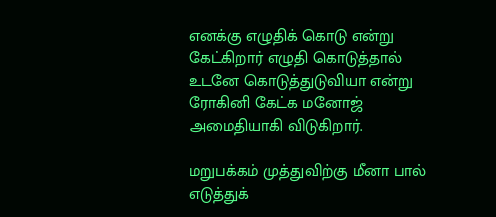எனக்கு எழுதிக் கொடு என்று கேட்கிறார் எழுதி கொடுத்தால் உடனே கொடுத்துடுவியா என்று ரோகினி கேட்க மனோஜ் அமைதியாகி விடுகிறார்.

மறுபக்கம் முத்துவிற்கு மீனா பால் எடுத்துக்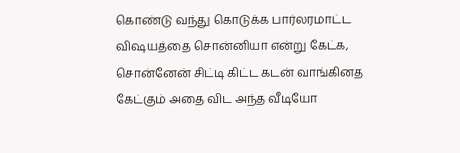கொண்டு வந்து கொடுக்க பார்லரமாட்ட விஷயத்தை சொன்னியா என்று கேட்க, சொன்னேன் சிட்டி கிட்ட கடன் வாங்கினத கேட்கும் அதை விட அந்த வீடியோ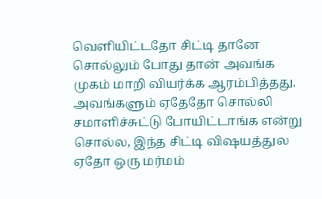வெளியிட்டதோ சிட்டி தானே சொல்லும் போது தான் அவங்க முகம் மாறி வியர்க்க ஆரம்பித்தது. அவங்களும் ஏதேதோ சொல்லி சமாளிச்சுட்டு போயிட்டாங்க என்று சொல்ல, இந்த சிட்டி விஷயத்துல ஏதோ ஒரு மர்மம்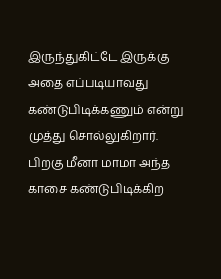இருந்துகிட்டே இருக்கு அதை எப்படியாவது கண்டுபிடிக்கணும் என்று முத்து சொல்லுகிறார். பிறகு மீனா மாமா அந்த காசை கண்டுபிடிக்கிற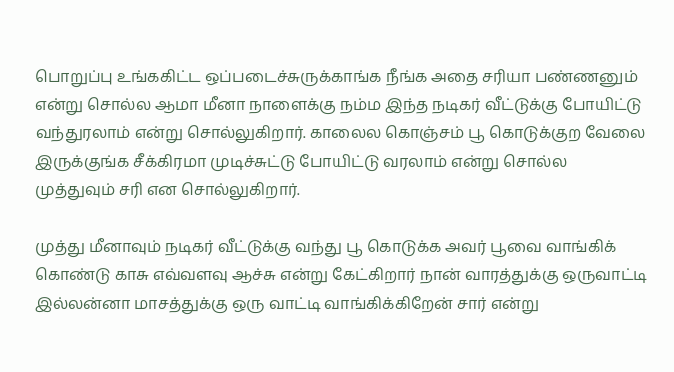பொறுப்பு உங்ககிட்ட ஒப்படைச்சுருக்காங்க நீங்க அதை சரியா பண்ணனும் என்று சொல்ல ஆமா மீனா நாளைக்கு நம்ம இந்த நடிகர் வீட்டுக்கு போயிட்டு வந்துரலாம் என்று சொல்லுகிறார். காலைல கொஞ்சம் பூ கொடுக்குற வேலை இருக்குங்க சீக்கிரமா முடிச்சுட்டு போயிட்டு வரலாம் என்று சொல்ல முத்துவும் சரி என சொல்லுகிறார்.

முத்து மீனாவும் நடிகர் வீட்டுக்கு வந்து பூ கொடுக்க அவர் பூவை வாங்கிக் கொண்டு காசு எவ்வளவு ஆச்சு என்று கேட்கிறார் நான் வாரத்துக்கு ஒருவாட்டி இல்லன்னா மாசத்துக்கு ஒரு வாட்டி வாங்கிக்கிறேன் சார் என்று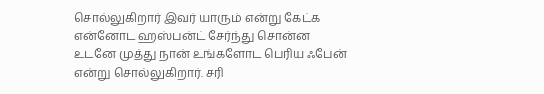சொல்லுகிறார் இவர் யாரும் என்று கேட்க என்னோட ஹஸ்பன்ட் சேர்ந்து சொன்ன உடனே முத்து நான் உங்களோட பெரிய ஃபேன் என்று சொல்லுகிறார். சரி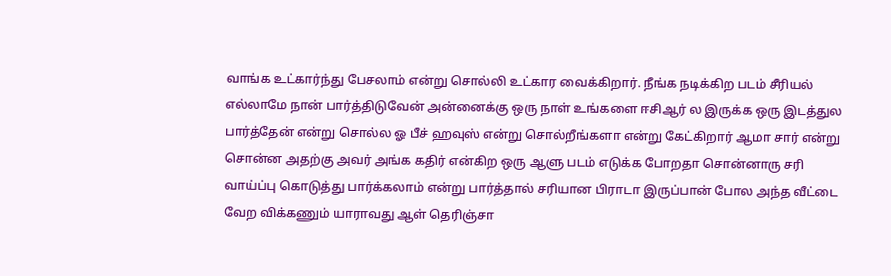வாங்க உட்கார்ந்து பேசலாம் என்று சொல்லி உட்கார வைக்கிறார். நீங்க நடிக்கிற படம் சீரியல் எல்லாமே நான் பார்த்திடுவேன் அன்னைக்கு ஒரு நாள் உங்களை ஈசிஆர் ல இருக்க ஒரு இடத்துல பார்த்தேன் என்று சொல்ல ஓ பீச் ஹவுஸ் என்று சொல்றீங்களா என்று கேட்கிறார் ஆமா சார் என்று சொன்ன அதற்கு அவர் அங்க கதிர் என்கிற ஒரு ஆளு படம் எடுக்க போறதா சொன்னாரு சரி வாய்ப்பு கொடுத்து பார்க்கலாம் என்று பார்த்தால் சரியான பிராடா இருப்பான் போல அந்த வீட்டை வேற விக்கணும் யாராவது ஆள் தெரிஞ்சா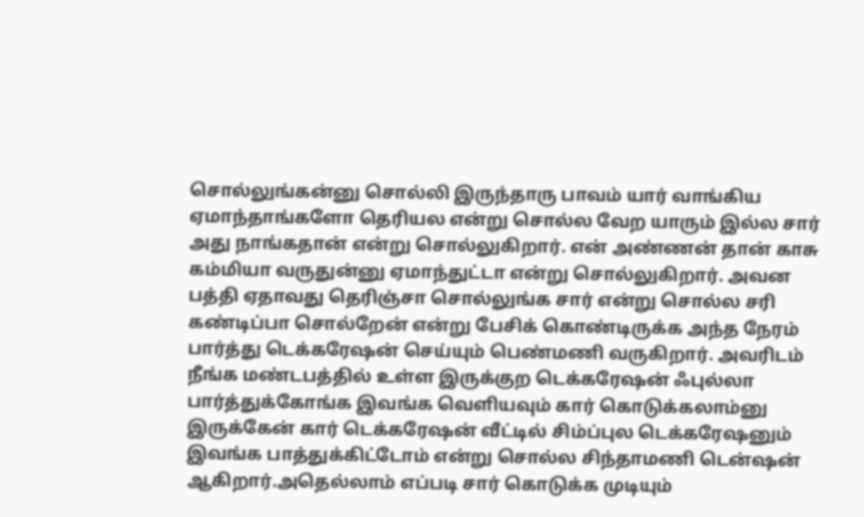சொல்லுங்கன்னு சொல்லி இருந்தாரு பாவம் யார் வாங்கிய ஏமாந்தாங்களோ தெரியல என்று சொல்ல வேற யாரும் இல்ல சார் அது நாங்கதான் என்று சொல்லுகிறார். என் அண்ணன் தான் காசு கம்மியா வருதுன்னு ஏமாந்துட்டா என்று சொல்லுகிறார். அவன பத்தி ஏதாவது தெரிஞ்சா சொல்லுங்க சார் என்று சொல்ல சரி கண்டிப்பா சொல்றேன் என்று பேசிக் கொண்டிருக்க அந்த நேரம் பார்த்து டெக்கரேஷன் செய்யும் பெண்மணி வருகிறார். அவரிடம் நீங்க மண்டபத்தில் உள்ள இருக்குற டெக்கரேஷன் ஃபுல்லா பார்த்துக்கோங்க இவங்க வெளியவும் கார் கொடுக்கலாம்னு இருக்கேன் கார் டெக்கரேஷன் வீட்டில் சிம்ப்புல டெக்கரேஷனும் இவங்க பாத்துக்கிட்டோம் என்று சொல்ல சிந்தாமணி டென்ஷன் ஆகிறார்.அதெல்லாம் எப்படி சார் கொடுக்க முடியும்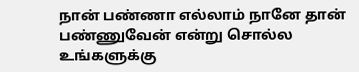நான் பண்ணா எல்லாம் நானே தான் பண்ணுவேன் என்று சொல்ல உங்களுக்கு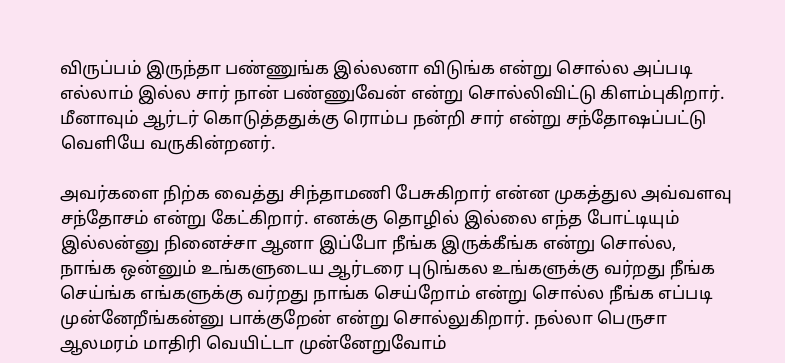விருப்பம் இருந்தா பண்ணுங்க இல்லனா விடுங்க என்று சொல்ல அப்படி எல்லாம் இல்ல சார் நான் பண்ணுவேன் என்று சொல்லிவிட்டு கிளம்புகிறார். மீனாவும் ஆர்டர் கொடுத்ததுக்கு ரொம்ப நன்றி சார் என்று சந்தோஷப்பட்டு வெளியே வருகின்றனர்.

அவர்களை நிற்க வைத்து சிந்தாமணி பேசுகிறார் என்ன முகத்துல அவ்வளவு சந்தோசம் என்று கேட்கிறார். எனக்கு தொழில் இல்லை எந்த போட்டியும் இல்லன்னு நினைச்சா ஆனா இப்போ நீங்க இருக்கீங்க என்று சொல்ல, நாங்க ஒன்னும் உங்களுடைய ஆர்டரை புடுங்கல உங்களுக்கு வர்றது நீங்க செய்ங்க எங்களுக்கு வர்றது நாங்க செய்றோம் என்று சொல்ல நீங்க எப்படி முன்னேறீங்கன்னு பாக்குறேன் என்று சொல்லுகிறார். நல்லா பெருசா ஆலமரம் மாதிரி வெயிட்டா முன்னேறுவோம்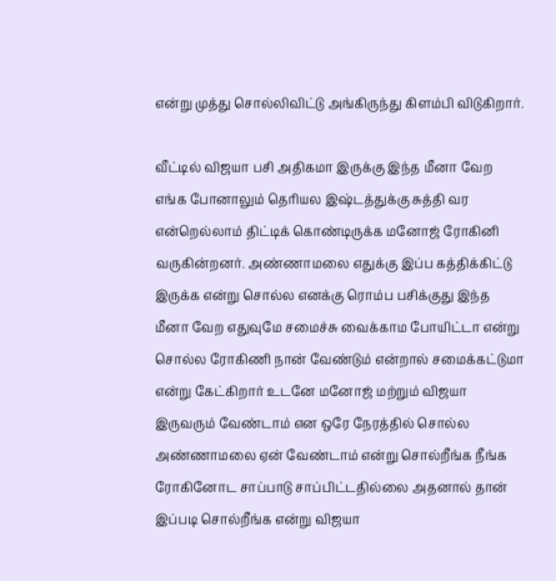என்று முத்து சொல்லிவிட்டு அங்கிருந்து கிளம்பி விடுகிறார்.

வீட்டில் விஜயா பசி அதிகமா இருக்கு இந்த மீனா வேற எங்க போனாலும் தெரியல இஷ்டத்துக்கு சுத்தி வர என்றெல்லாம் திட்டிக் கொண்டிருக்க மனோஜ் ரோகினி வருகின்றனர். அண்ணாமலை எதுக்கு இப்ப கத்திக்கிட்டு இருக்க என்று சொல்ல எனக்கு ரொம்ப பசிக்குது இந்த மீனா வேற எதுவுமே சமைச்சு வைக்காம போயிட்டா என்று சொல்ல ரோகிணி நான் வேண்டும் என்றால் சமைக்கட்டுமா என்று கேட்கிறார் உடனே மனோஜ் மற்றும் விஜயா இருவரும் வேண்டாம் என ஒரே நேரத்தில் சொல்ல அண்ணாமலை ஏன் வேண்டாம் என்று சொல்றீங்க நீங்க ரோகினோட சாப்பாடு சாப்பிட்டதில்லை அதனால் தான் இப்படி சொல்றீங்க என்று விஜயா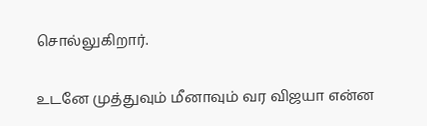சொல்லுகிறார்.

உடனே முத்துவும் மீனாவும் வர விஜயா என்ன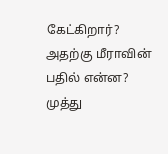கேட்கிறார்? அதற்கு மீராவின் பதில் என்ன? முத்து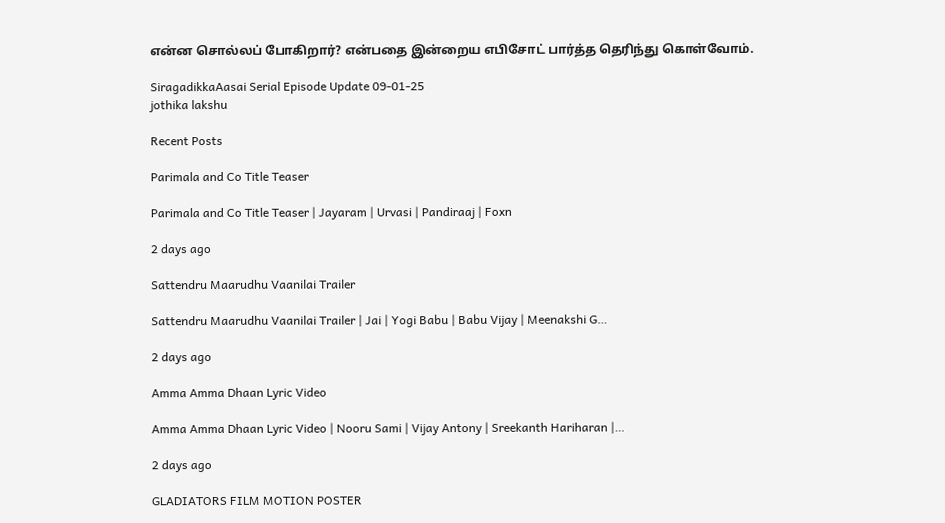என்ன சொல்லப் போகிறார்? என்பதை இன்றைய எபிசோட் பார்த்த தெரிந்து கொள்வோம்.

SiragadikkaAasai Serial Episode Update 09-01-25
jothika lakshu

Recent Posts

Parimala and Co Title Teaser

Parimala and Co Title Teaser | Jayaram | Urvasi | Pandiraaj | Foxn

2 days ago

Sattendru Maarudhu Vaanilai Trailer

Sattendru Maarudhu Vaanilai Trailer | Jai | Yogi Babu | Babu Vijay | Meenakshi G…

2 days ago

Amma Amma Dhaan Lyric Video

Amma Amma Dhaan Lyric Video | Nooru Sami | Vijay Antony | Sreekanth Hariharan |…

2 days ago

GLADIATORS FILM MOTION POSTER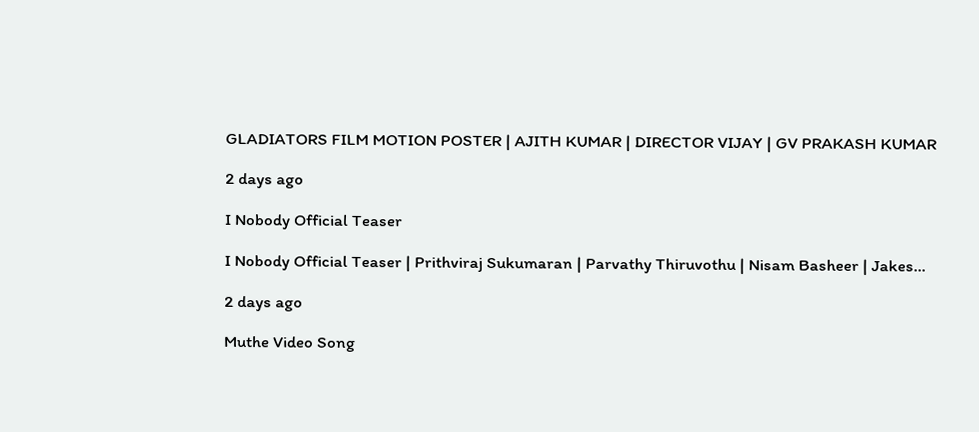GLADIATORS FILM MOTION POSTER | AJITH KUMAR | DIRECTOR VIJAY | GV PRAKASH KUMAR

2 days ago

I Nobody Official Teaser

I Nobody Official Teaser | Prithviraj Sukumaran | Parvathy Thiruvothu | Nisam Basheer | Jakes…

2 days ago

Muthe Video Song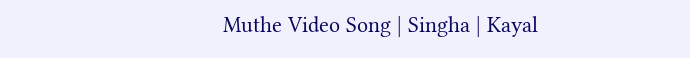Muthe Video Song | Singha | Kayal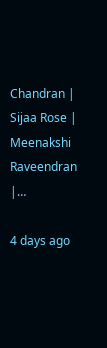Chandran | Sijaa Rose | Meenakshi Raveendran |…

4 days ago